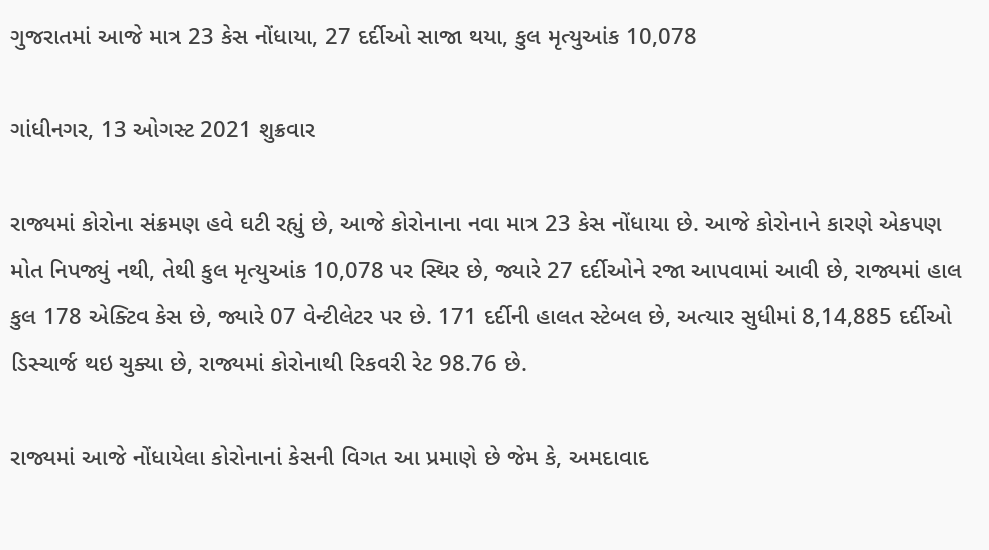ગુજરાતમાં આજે માત્ર 23 કેસ નોંધાયા, 27 દર્દીઓ સાજા થયા, કુલ મૃત્યુઆંક 10,078

ગાંધીનગર, 13 ઓગસ્ટ 2021 શુક્રવાર

રાજ્યમાં કોરોના સંક્રમણ હવે ઘટી રહ્યું છે, આજે કોરોનાના નવા માત્ર 23 કેસ નોંધાયા છે. આજે કોરોનાને કારણે એકપણ મોત નિપજ્યું નથી, તેથી કુલ મૃત્યુઆંક 10,078 પર સ્થિર છે, જ્યારે 27 દર્દીઓને રજા આપવામાં આવી છે, રાજ્યમાં હાલ કુલ 178 એક્ટિવ કેસ છે, જ્યારે 07 વેન્ટીલેટર પર છે. 171 દર્દીની હાલત સ્ટેબલ છે, અત્યાર સુધીમાં 8,14,885 દર્દીઓ ડિસ્ચાર્જ થઇ ચુક્યા છે, રાજ્યમાં કોરોનાથી રિકવરી રેટ 98.76 છે.

રાજ્યમાં આજે નોંધાયેલા કોરોનાનાં કેસની વિગત આ પ્રમાણે છે જેમ કે, અમદાવાદ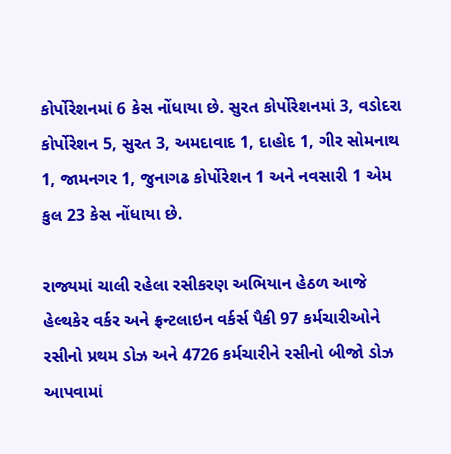કોર્પોરેશનમાં 6 કેસ નોંધાયા છે. સુરત કોર્પોરેશનમાં 3, વડોદરા કોર્પોરેશન 5, સુરત 3, અમદાવાદ 1, દાહોદ 1, ગીર સોમનાથ 1, જામનગર 1, જુનાગઢ કોર્પોરેશન 1 અને નવસારી 1 એમ કુલ 23 કેસ નોંધાયા છે.

રાજ્યમાં ચાલી રહેલા રસીકરણ અભિયાન હેઠળ આજે હેલ્થકેર વર્કર અને ફ્રન્ટલાઇન વર્કર્સ પૈકી 97 કર્મચારીઓને રસીનો પ્રથમ ડોઝ અને 4726 કર્મચારીને રસીનો બીજો ડોઝ આપવામાં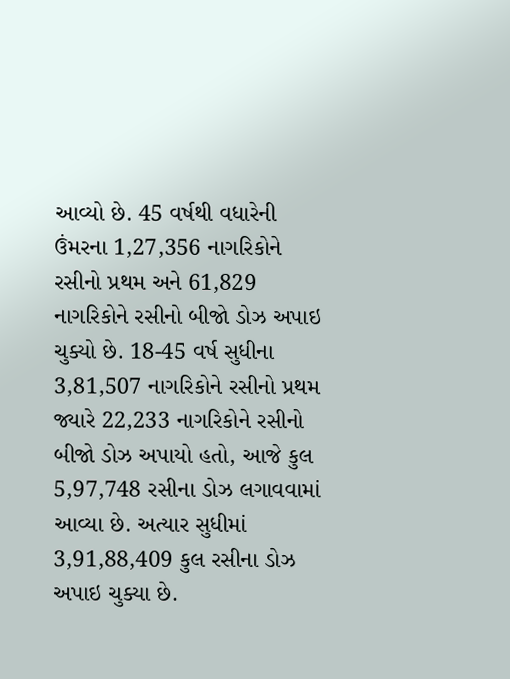આવ્યો છે. 45 વર્ષથી વધારેની ઉંમરના 1,27,356 નાગરિકોને રસીનો પ્રથમ અને 61,829 નાગરિકોને રસીનો બીજો ડોઝ અપાઇ ચુક્યો છે. 18-45 વર્ષ સુધીના 3,81,507 નાગરિકોને રસીનો પ્રથમ જ્યારે 22,233 નાગરિકોને રસીનો બીજો ડોઝ અપાયો હતો, આજે કુલ 5,97,748 રસીના ડોઝ લગાવવામાં આવ્યા છે. અત્યાર સુધીમાં 3,91,88,409 કુલ રસીના ડોઝ અપાઇ ચુક્યા છે.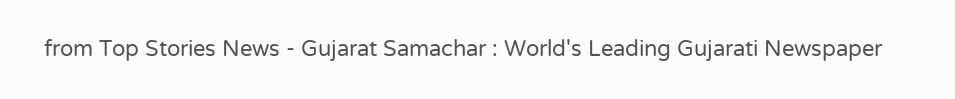from Top Stories News - Gujarat Samachar : World's Leading Gujarati Newspaper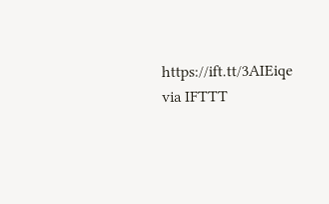https://ift.tt/3AIEiqe
via IFTTT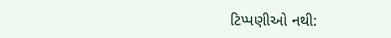ટિપ્પણીઓ નથી: